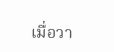เมื่อวา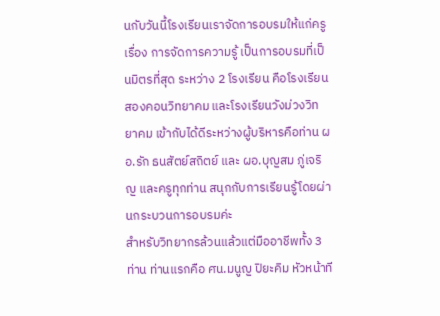นกับวันนี้โรงเรียนเราจัดการอบรมให้แก่ครู เรื่อง การจัดการความรู้ เป็นการอบรมที่เป็นมิตรที่สุด ระหว่าง 2 โรงเรียน คือโรงเรียนสองคอนวิทยาคม และโรงเรียนวังม่วงวิทยาคม เข้ากับได้ดีระหว่างผู้บริหารคือท่าน ผอ.รัก ธนสัตย์สถิตย์ และ ผอ.บุญสม ภู่เจริญ และครูทุกท่าน สนุกกับการเรียนรู้โดยผ่านกระบวนการอบรมค่ะ
สำหรับวิทยากรล้วนแล้วแต่มืออาชีพทั้ง 3 ท่าน ท่านแรกคือ ศน.มนูญ ปิยะคิม หัวหน้าที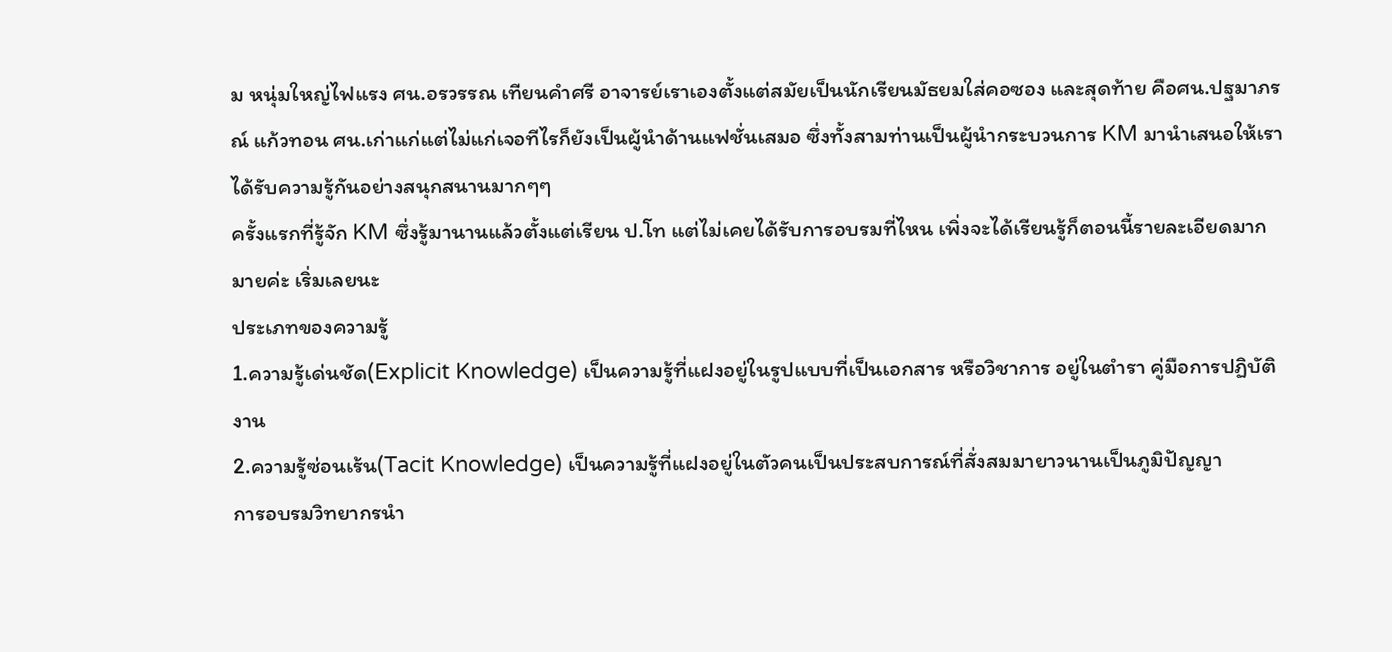ม หนุ่มใหญ่ไฟแรง ศน.อรวรรณ เทียนคำศรี อาจารย์เราเองตั้งแต่สมัยเป็นนักเรียนมัธยมใส่คอซอง และสุดท้าย คือศน.ปฐมาภรณ์ แก้วทอน ศน.เก่าแก่แต่ไม่แก่เจอทีไรก็ยังเป็นผู้นำด้านแฟชั่นเสมอ ซึ่งทั้งสามท่านเป็นผู้นำกระบวนการ KM มานำเสนอให้เราได้รับความรู้กันอย่างสนุกสนานมากๆๆ
ครั้งแรกที่รู้จัก KM ซึ่งรู้มานานแล้วตั้งแต่เรียน ป.โท แต่ไม่เคยได้รับการอบรมที่ไหน เพิ่งจะได้เรียนรู้ก็ตอนนี้รายละเอียดมากมายค่ะ เริ่มเลยนะ
ประเภทของความรู้
1.ความรู้เด่นชัด(Explicit Knowledge) เป็นความรู้ที่แฝงอยู่ในรูปแบบที่เป็นเอกสาร หรือวิชาการ อยู่ในตำรา คู่มือการปฏิบัติงาน
2.ความรู้ซ่อนเร้น(Tacit Knowledge) เป็นความรู้ที่แฝงอยู่ในตัวคนเป็นประสบการณ์ที่สั่งสมมายาวนานเป็นภูมิปัญญา
การอบรมวิทยากรนำ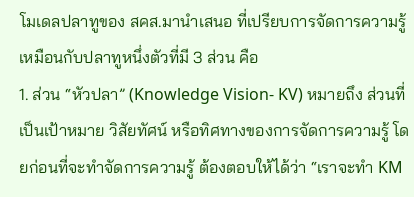โมเดลปลาทูของ สคส.มานำเสนอ ที่เปรียบการจัดการความรู้ เหมือนกับปลาทูหนึ่งตัวที่มี 3 ส่วน คือ
1. ส่วน “หัวปลา” (Knowledge Vision- KV) หมายถึง ส่วนที่เป็นเป้าหมาย วิสัยทัศน์ หรือทิศทางของการจัดการความรู้ โดยก่อนที่จะทำจัดการความรู้ ต้องตอบให้ได้ว่า “เราจะทำ KM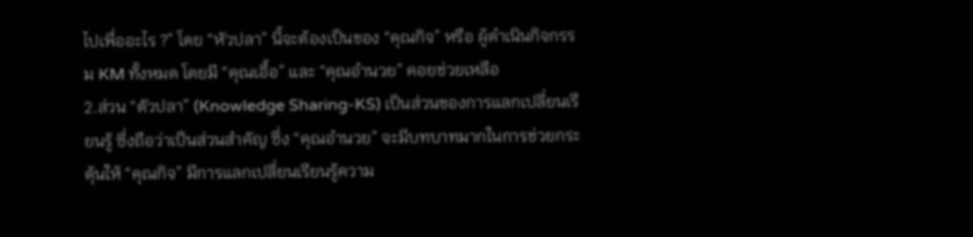ไปเพื่ออะไร ?” โดย “หัวปลา” นี้จะต้องเป็นของ “คุณกิจ” หรือ ผู้ดำเนินกิจกรรม KM ทั้งหมด โดยมี “คุณเอื้อ” และ “คุณอำนวย” คอยช่วยเหลือ
2.ส่วน “ตัวปลา” (Knowledge Sharing-KS) เป็นส่วนของการแลกเปลี่ยนเรียนรู้ ซึ่งถือว่าเป็นส่วนสำคัญ ซึ่ง “คุณอำนวย” จะมีบทบาทมากในการช่วยกระตุ้นให้ “คุณกิจ” มีการแลกเปลี่ยนเรียนรู้ความ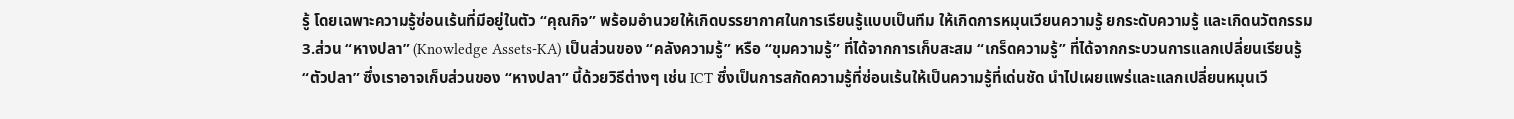รู้ โดยเฉพาะความรู้ซ่อนเร้นที่มีอยู่ในตัว “คุณกิจ” พร้อมอำนวยให้เกิดบรรยากาศในการเรียนรู้แบบเป็นทีม ให้เกิดการหมุนเวียนความรู้ ยกระดับความรู้ และเกิดนวัตกรรม
3.ส่วน “หางปลา” (Knowledge Assets-KA) เป็นส่วนของ “คลังความรู้” หรือ “ขุมความรู้” ที่ได้จากการเก็บสะสม “เกร็ดความรู้” ที่ได้จากกระบวนการแลกเปลี่ยนเรียนรู้ “ตัวปลา” ซึ่งเราอาจเก็บส่วนของ “หางปลา” นี้ด้วยวิธีต่างๆ เช่น ICT ซึ่งเป็นการสกัดความรู้ที่ซ่อนเร้นให้เป็นความรู้ที่เด่นชัด นำไปเผยแพร่และแลกเปลี่ยนหมุนเวี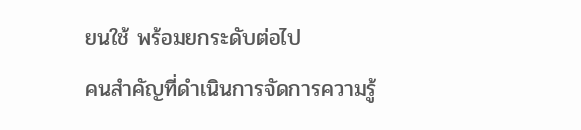ยนใช้ พร้อมยกระดับต่อไป
คนสำคัญที่ดำเนินการจัดการความรู้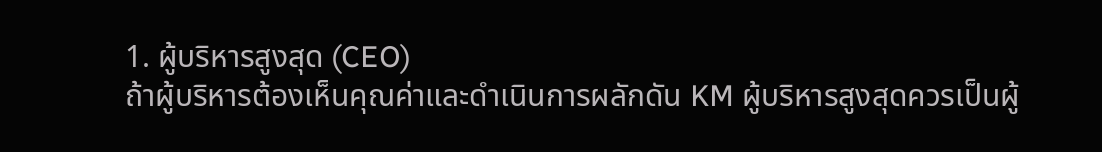1. ผู้บริหารสูงสุด (CEO)
ถ้าผู้บริหารต้องเห็นคุณค่าและดำเนินการผลักดัน KM ผู้บริหารสูงสุดควรเป็นผู้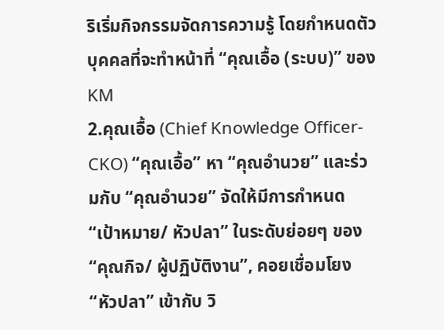ริเริ่มกิจกรรมจัดการความรู้ โดยกำหนดตัวบุคคลที่จะทำหน้าที่ “คุณเอื้อ (ระบบ)” ของ KM
2.คุณเอื้อ (Chief Knowledge Officer-CKO) “คุณเอื้อ” หา “คุณอำนวย” และร่วมกับ “คุณอำนวย” จัดให้มีการกำหนด “เป้าหมาย/ หัวปลา” ในระดับย่อยๆ ของ “คุณกิจ/ ผู้ปฏิบัติงาน”, คอยเชื่อมโยง “หัวปลา” เข้ากับ วิ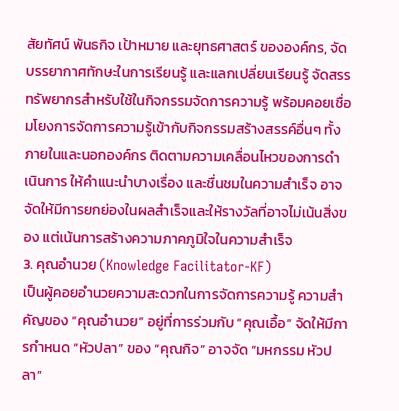สัยทัศน์ พันธกิจ เป้าหมาย และยุทธศาสตร์ ขององค์กร, จัดบรรยากาศทักษะในการเรียนรู้ และแลกเปลี่ยนเรียนรู้ จัดสรรทรัพยากรสำหรับใช้ในกิจกรรมจัดการความรู้ พร้อมคอยเชื่อมโยงการจัดการความรู้เข้ากับกิจกรรมสร้างสรรค์อื่นๆ ทั้งภายในและนอกองค์กร ติดตามความเคลื่อนไหวของการดำเนินการ ให้คำแนะนำบางเรื่อง และชื่นชมในความสำเร็จ อาจจัดให้มีการยกย่องในผลสำเร็จและให้รางวัลที่อาจไม่เน้นสิ่งของ แต่เน้นการสร้างความภาคภูมิใจในความสำเร็จ
3. คุณอำนวย (Knowledge Facilitator-KF)
เป็นผู้คอยอำนวยความสะดวกในการจัดการความรู้ ความสำคัญของ “คุณอำนวย” อยู่ที่การร่วมกับ “คุณเอื้อ” จัดให้มีการกำหนด “หัวปลา” ของ “คุณกิจ” อาจจัด “มหกรรม หัวปลา”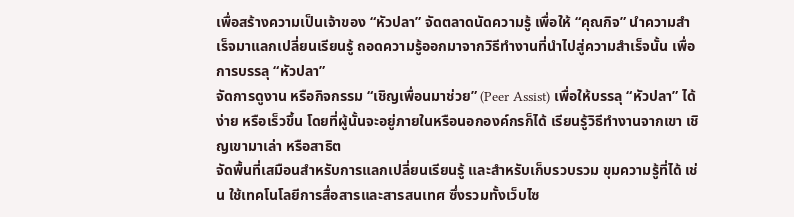เพื่อสร้างความเป็นเจ้าของ “หัวปลา” จัดตลาดนัดความรู้ เพื่อให้ “คุณกิจ” นำความสำเร็จมาแลกเปลี่ยนเรียนรู้ ถอดความรู้ออกมาจากวิธีทำงานที่นำไปสู่ความสำเร็จนั้น เพื่อการบรรลุ “หัวปลา”
จัดการดูงาน หรือกิจกรรม “เชิญเพื่อนมาช่วย” (Peer Assist) เพื่อให้บรรลุ “หัวปลา” ได้ง่าย หรือเร็วขึ้น โดยที่ผู้นั้นจะอยู่ภายในหรือนอกองค์กรก็ได้ เรียนรู้วิธีทำงานจากเขา เชิญเขามาเล่า หรือสาธิต
จัดพื้นที่เสมือนสำหรับการแลกเปลี่ยนเรียนรู้ และสำหรับเก็บรวบรวม ขุมความรู้ที่ได้ เช่น ใช้เทคโนโลยีการสื่อสารและสารสนเทศ ซึ่งรวมทั้งเว็บไซ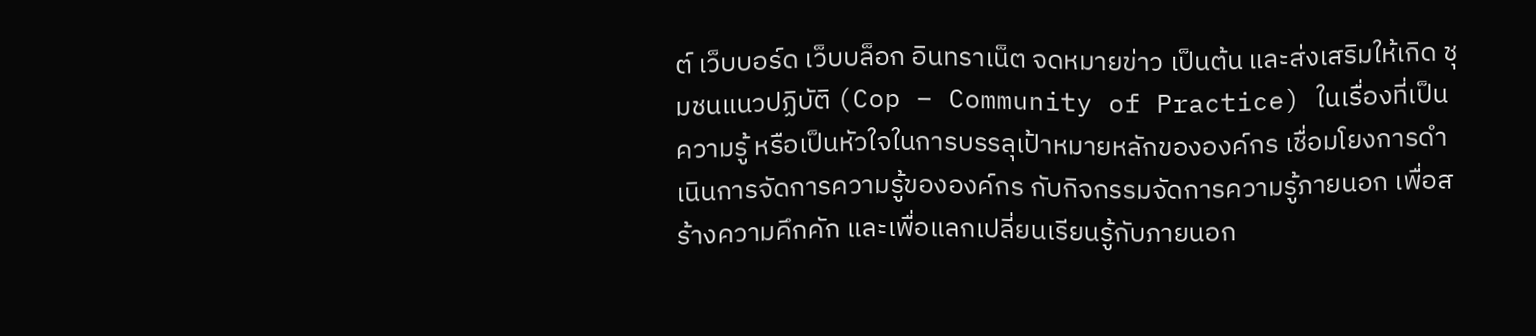ต์ เว็บบอร์ด เว็บบล็อก อินทราเน็ต จดหมายข่าว เป็นต้น และส่งเสริมให้เกิด ชุมชนแนวปฏิบัติ (Cop – Community of Practice) ในเรื่องที่เป็นความรู้ หรือเป็นหัวใจในการบรรลุเป้าหมายหลักขององค์กร เชื่อมโยงการดำเนินการจัดการความรู้ขององค์กร กับกิจกรรมจัดการความรู้ภายนอก เพื่อสร้างความคึกคัก และเพื่อแลกเปลี่ยนเรียนรู้กับภายนอก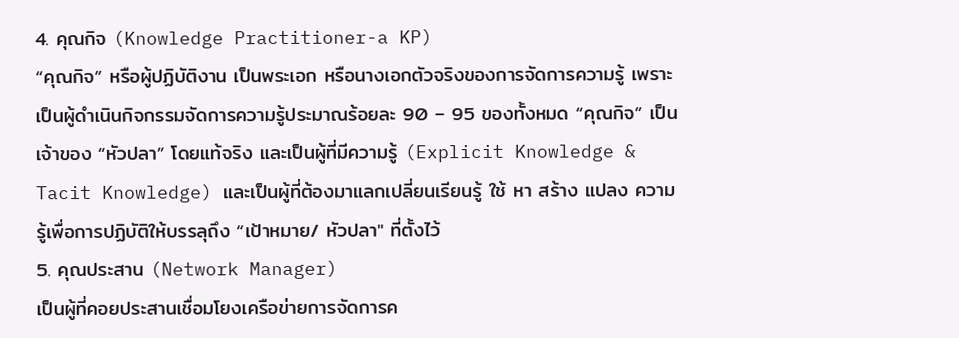4. คุณกิจ (Knowledge Practitioner-a KP)
“คุณกิจ” หรือผู้ปฏิบัติงาน เป็นพระเอก หรือนางเอกตัวจริงของการจัดการความรู้ เพราะเป็นผู้ดำเนินกิจกรรมจัดการความรู้ประมาณร้อยละ 90 – 95 ของทั้งหมด “คุณกิจ” เป็นเจ้าของ “หัวปลา” โดยแท้จริง และเป็นผู้ที่มีความรู้ (Explicit Knowledge & Tacit Knowledge) และเป็นผู้ที่ต้องมาแลกเปลี่ยนเรียนรู้ ใช้ หา สร้าง แปลง ความรู้เพื่อการปฏิบัติให้บรรลุถึง “เป้าหมาย/ หัวปลา" ที่ตั้งไว้
5. คุณประสาน (Network Manager)
เป็นผู้ที่คอยประสานเชื่อมโยงเครือข่ายการจัดการค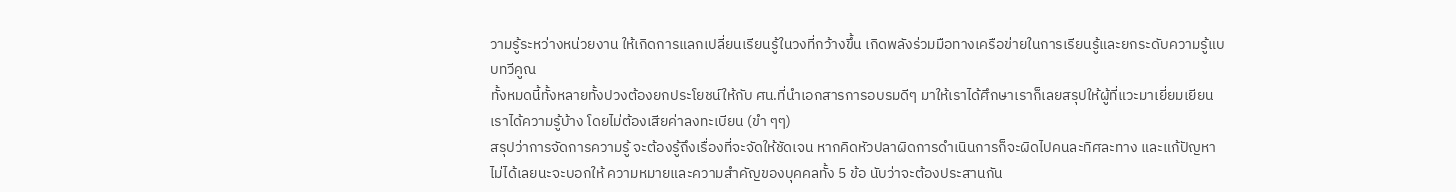วามรู้ระหว่างหน่วยงาน ให้เกิดการแลกเปลี่ยนเรียนรู้ในวงที่กว้างขึ้น เกิดพลังร่วมมือทางเครือข่ายในการเรียนรู้และยกระดับความรู้แบบทวีคูณ
ทั้งหมดนี้ทั้งหลายทั้งปวงต้องยกประโยชน์ให้กับ ศน.ที่นำเอกสารการอบรมดีๆ มาให้เราได้ศึกษาเราก็เลยสรุปให้ผู้ที่แวะมาเยี่ยมเยียนเราได้ความรู้บ้าง โดยไม่ต้องเสียค่าลงทะเบียน (ขำ ๆๆ)
สรุปว่าการจัดการความรู้ จะต้องรู้ถึงเรื่องที่จะจัดให้ชัดเจน หากคิดหัวปลาผิดการดำเนินการก็จะผิดไปคนละทิศละทาง และแก้ปัญหาไม่ได้เลยนะจะบอกให้ ความหมายและความสำคัญของบุคคลทั้ง 5 ข้อ นับว่าจะต้องประสานกัน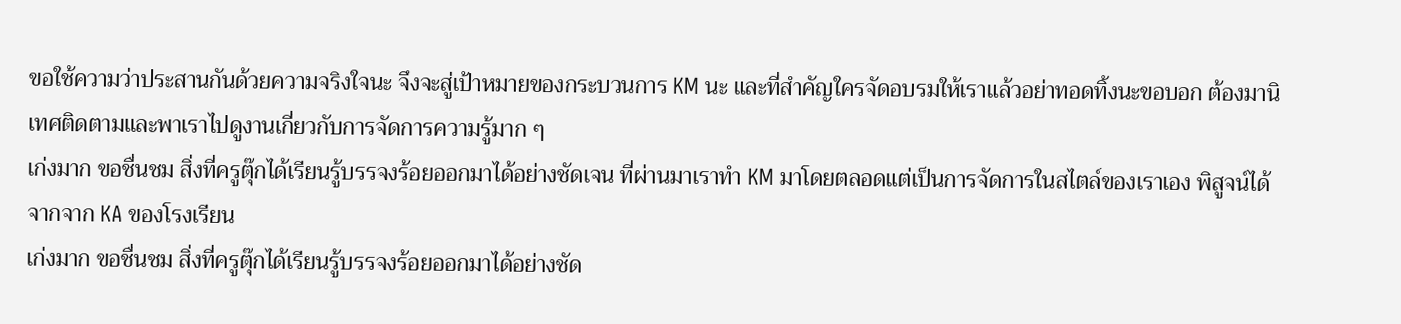ขอใช้ความว่าประสานกันด้วยความจริงใจนะ จึงจะสู่เป้าหมายของกระบวนการ KM นะ และที่สำคัญใครจัดอบรมให้เราแล้วอย่าทอดทิ้งนะขอบอก ต้องมานิเทศติดตามและพาเราไปดูงานเกี่ยวกับการจัดการความรู้มาก ๆ
เก่งมาก ขอชื่นชม สิ่งที่ครูตุ๊กได้เรียนรู้บรรจงร้อยออกมาได้อย่างชัดเจน ที่ผ่านมาเราทำ KM มาโดยตลอดแต่เป็นการจัดการในสไตล์ของเราเอง พิสูจน์ได้จากจาก KA ของโรงเรียน
เก่งมาก ขอชื่นชม สิ่งที่ครูตุ๊กได้เรียนรู้บรรจงร้อยออกมาได้อย่างชัด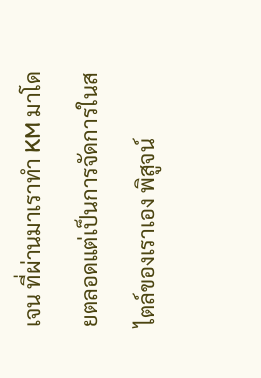เจน ที่ผ่านมาเราทำ KM มาโดยตลอดแต่เป็นการจัดการในสไตล์ของเราเอง พิสูจน์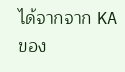ได้จากจาก KA ของ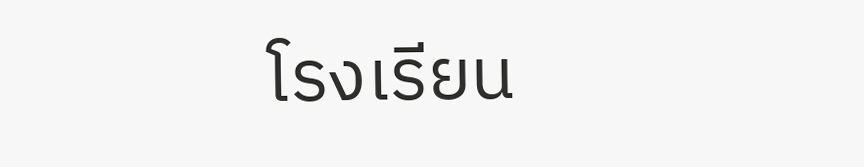โรงเรียน